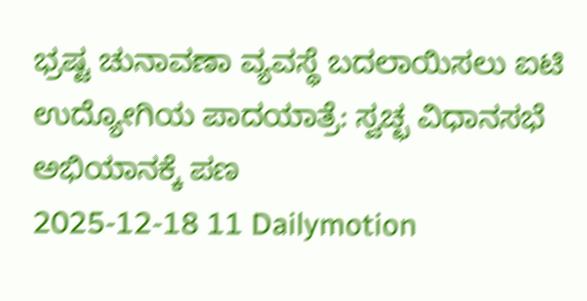ಭ್ರಷ್ಟ ಚುನಾವಣಾ ವ್ಯವಸ್ಥೆ ಬದಲಾಯಿಸಲು ಐಟಿ ಉದ್ಯೋಗಿಯ ಪಾದಯಾತ್ರೆ: ಸ್ವಚ್ಛ ವಿಧಾನಸಭೆ ಅಭಿಯಾನಕ್ಕೆ ಪಣ
2025-12-18 11 Dailymotion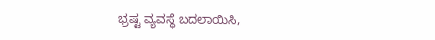ಭ್ರಷ್ಟ ವ್ಯವಸ್ಥೆ ಬದಲಾಯಿಸಿ,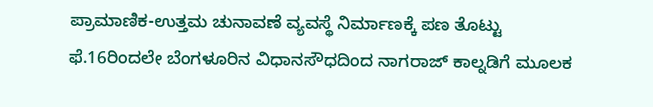ಪ್ರಾಮಾಣಿಕ-ಉತ್ತಮ ಚುನಾವಣೆ ವ್ಯವಸ್ಥೆ ನಿರ್ಮಾಣಕ್ಕೆ ಪಣ ತೊಟ್ಟು ಫೆ.16ರಿಂದಲೇ ಬೆಂಗಳೂರಿನ ವಿಧಾನಸೌಧದಿಂದ ನಾಗರಾಜ್ ಕಾಲ್ನಡಿಗೆ ಮೂಲಕ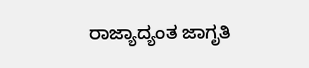ರಾಜ್ಯಾದ್ಯಂತ ಜಾಗೃತಿ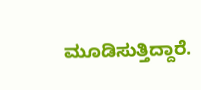ಮೂಡಿಸುತ್ತಿದ್ದಾರೆ.